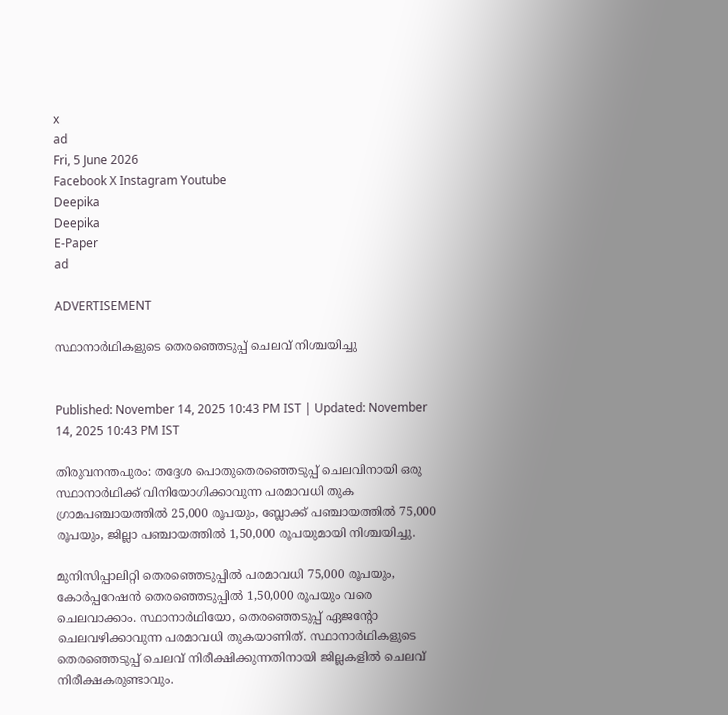x
ad
Fri, 5 June 2026
Facebook X Instagram Youtube
Deepika
Deepika
E-Paper
ad

ADVERTISEMENT

സ്ഥാനാർഥികളുടെ തെരഞ്ഞെടുപ്പ് ചെലവ് നിശ്ചയിച്ചു


Published: November 14, 2025 10:43 PM IST | Updated: November 14, 2025 10:43 PM IST

തിരുവനന്തപുരം: തദ്ദേശ പൊതുതെരഞ്ഞെടുപ്പ് ചെലവിനായി ഒരു സ്ഥാനാർഥിക്ക് വിനിയോഗിക്കാവുന്ന പരമാവധി തുക ഗ്രാമപഞ്ചായത്തിൽ 25,000 രൂപയും, ബ്ലോക്ക് പഞ്ചായത്തിൽ 75,000 രൂപയും, ജില്ലാ പഞ്ചായത്തിൽ 1,50,000 രൂപയുമായി നിശ്ചയിച്ചു.

മുനിസിപ്പാലിറ്റി തെരഞ്ഞെടുപ്പിൽ പരമാവധി 75,000 രൂപയും, കോർപ്പറേഷൻ തെരഞ്ഞെടുപ്പിൽ 1,50,000 രൂപയും വരെ ചെലവാക്കാം. സ്ഥാനാർഥിയോ, തെരഞ്ഞെടുപ്പ് ഏജന്‍റോ ചെലവഴിക്കാവുന്ന പരമാവധി തുകയാണിത്. സ്ഥാനാർഥികളുടെ തെരഞ്ഞെടുപ്പ് ചെലവ് നിരീക്ഷിക്കുന്നതിനായി ജില്ലകളിൽ ചെലവ് നിരീക്ഷകരുണ്ടാവും.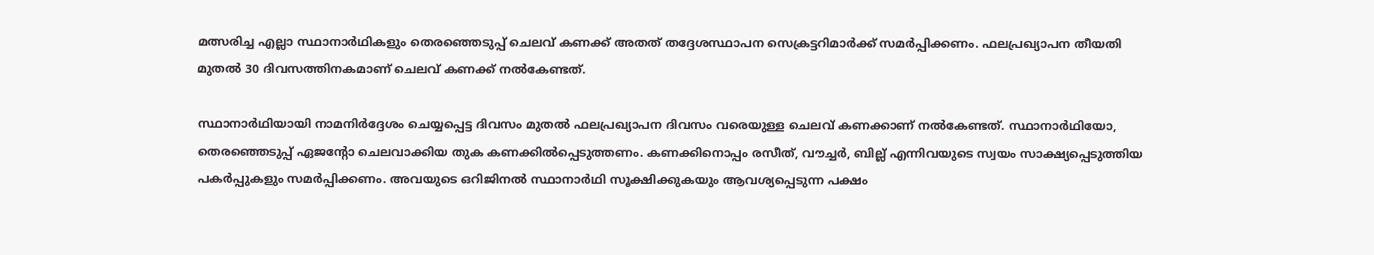മത്സരിച്ച എല്ലാ സ്ഥാനാർഥികളും തെരഞ്ഞെടുപ്പ് ചെലവ് കണക്ക് അതത് തദ്ദേശസ്ഥാപന സെക്രട്ടറിമാർക്ക് സമർപ്പിക്കണം. ഫലപ്രഖ്യാപന തീയതി മുതൽ 30 ദിവസത്തിനകമാണ് ചെലവ് കണക്ക് നൽകേണ്ടത്.

സ്ഥാനാർഥിയായി നാമനിർദ്ദേശം ചെയ്യപ്പെട്ട ദിവസം മുതൽ ഫലപ്രഖ്യാപന ദിവസം വരെയുള്ള ചെലവ് കണക്കാണ് നൽകേണ്ടത്. സ്ഥാനാർഥിയോ, തെരഞ്ഞെടുപ്പ് ഏജന്‍റോ ചെലവാക്കിയ തുക കണക്കിൽപ്പെടുത്തണം. കണക്കിനൊപ്പം രസീത്, വൗച്ചർ, ബില്ല് എന്നിവയുടെ സ്വയം സാക്ഷ്യപ്പെടുത്തിയ പകർപ്പുകളും സമർപ്പിക്കണം. അവയുടെ ഒറിജിനൽ സ്ഥാനാർഥി സൂക്ഷിക്കുകയും ആവശ്യപ്പെടുന്ന പക്ഷം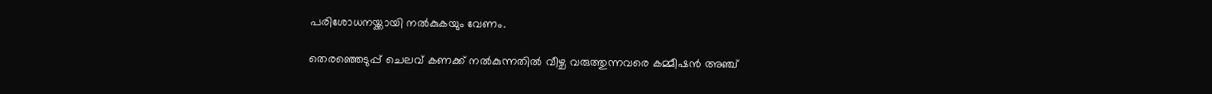പരിശോധനയ്ക്കായി നൽകുകയും വേണം.

തെരഞ്ഞെടുപ്പ് ചെലവ് കണക്ക് നൽകുന്നതിൽ വീഴ്ച വരുത്തുന്നവരെ കമ്മീഷൻ അഞ്ച്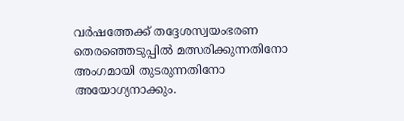വർഷത്തേക്ക് തദ്ദേശസ്വയംഭരണ തെരഞ്ഞെടുപ്പിൽ മത്സരിക്കുന്നതിനോ അംഗമായി തുടരുന്നതിനോ അയോഗ്യനാക്കും.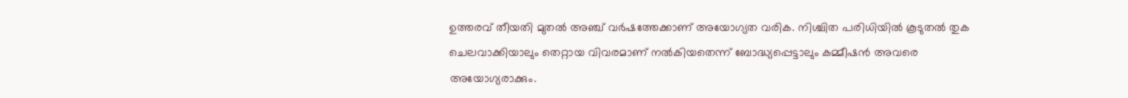ഉത്തരവ് തീയതി മുതൽ അഞ്ച് വർഷത്തേക്കാണ് അയോഗ്യത വരിക. നിശ്ചിത പരിധിയിൽ കൂടുതൽ തുക ചെലവാക്കിയാലും തെറ്റായ വിവരമാണ് നൽകിയതെന്ന് ബോദ്ധ്യപ്പെട്ടാലും കമ്മീഷൻ അവരെ അയോഗ്യരാക്കും.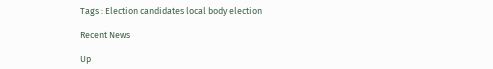Tags : Election candidates local body election

Recent News

Up